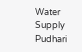Water Supply Pudhari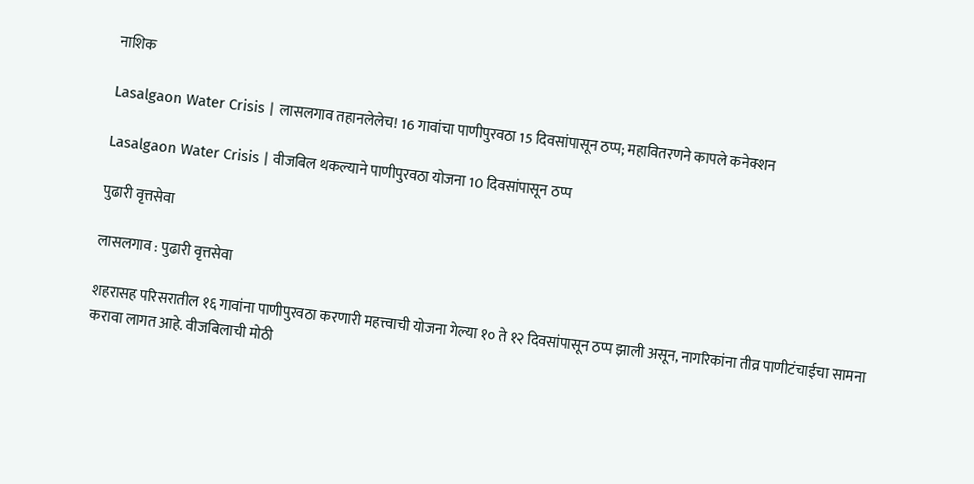नाशिक

Lasalgaon Water Crisis | लासलगाव तहानलेलेच! 16 गावांचा पाणीपुरवठा 15 दिवसांपासून ठप्प; महावितरणने कापले कनेक्शन

Lasalgaon Water Crisis | वीजबिल थकल्याने पाणीपुरवठा योजना 10 दिवसांपासून ठप्प

पुढारी वृत्तसेवा

लासलगाव : पुढारी वृत्तसेवा

शहरासह परिसरातील १६ गावांना पाणीपुरवठा करणारी महत्त्वाची योजना गेल्या १० ते १२ दिवसांपासून ठप्प झाली असून, नागरिकांना तीव्र पाणीटंचाईचा सामना करावा लागत आहे. वीजबिलाची मोठी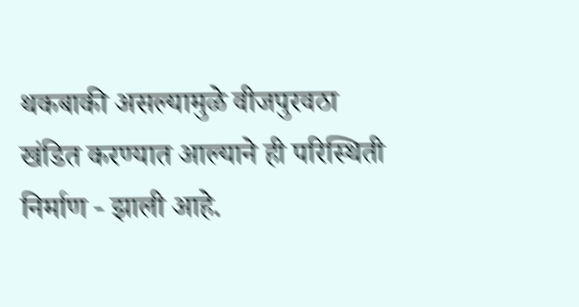थकबाकी असल्यामुळे वीजपुरवठा खंडित करण्यात आल्याने ही परिस्थिती निर्माण - झाली आहे.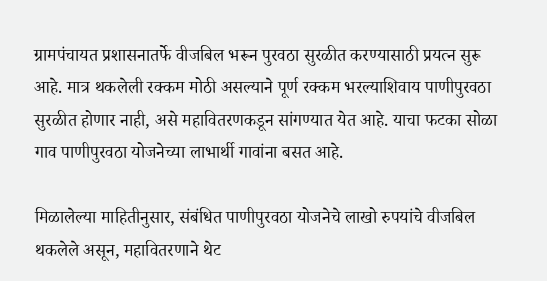ग्रामपंचायत प्रशासनातर्फे वीजबिल भरून पुरवठा सुरळीत करण्यासाठी प्रयत्न सुरू आहे. मात्र थकलेली रक्कम मोठी असल्याने पूर्ण रक्कम भरल्याशिवाय पाणीपुरवठा सुरळीत होणार नाही, असे महावितरणकडून सांगण्यात येत आहे. याचा फटका सोळा गाव पाणीपुरवठा योजनेच्या लाभार्थी गावांना बसत आहे.

मिळालेल्या माहितीनुसार, संबंधित पाणीपुरवठा योजनेचे लाखो रुपयांचे वीजबिल थकलेले असून, महावितरणाने थेट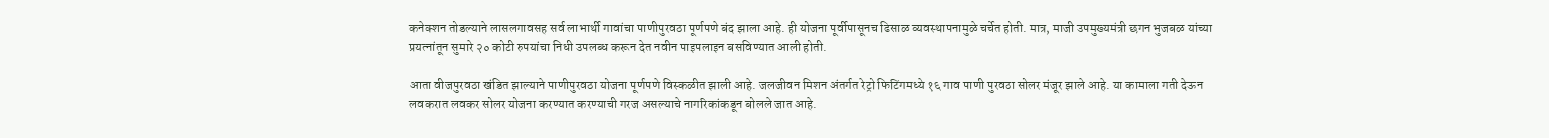कनेक्शन तोडल्याने लासलगावसह सर्व लाभार्थी गावांचा पाणीपुरवठा पूर्णपणे बंद झाला आहे. ही योजना पूर्वीपासूनच ढिसाळ व्यवस्थापनामुळे चर्चेत होती. मात्र, माजी उपमुख्यमंत्री छगन भुजबळ यांच्या प्रयत्नांतून सुमारे २० कोटी रुपयांचा निधी उपलब्ध करून देत नवीन पाइपलाइन बसविण्यात आली होती.

आता वीजपुरवठा खंडित झाल्याने पाणीपुरवठा योजना पूर्णपणे विस्कळीत झाली आहे. जलजीवन मिशन अंतर्गत रेट्रो फिटिंगमध्ये १६ गाव पाणी पुरवठा सोलर मंजूर झाले आहे. या कामाला गती देऊन लवकरात लवकर सोलर योजना करण्यात करण्याची गरज असल्याचे नागरिकांकडून बोलले जात आहे.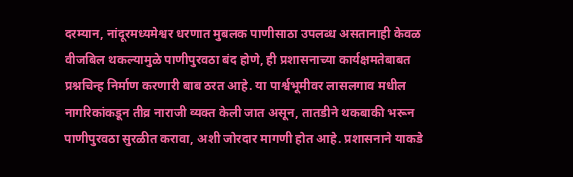दरम्यान, नांदूरमध्यमेश्वर धरणात मुबलक पाणीसाठा उपलब्ध असतानाही केवळ वीजबिल थकल्यामुळे पाणीपुरवठा बंद होणे, ही प्रशासनाच्या कार्यक्षमतेबाबत प्रश्नचिन्ह निर्माण करणारी बाब ठरत आहे. या पार्श्वभूमीवर लासलगाव मधील नागरिकांकडून तीव्र नाराजी व्यक्त केली जात असून, तातडीने थकबाकी भरून पाणीपुरवठा सुरळीत करावा, अशी जोरदार मागणी होत आहे. प्रशासनाने याकडे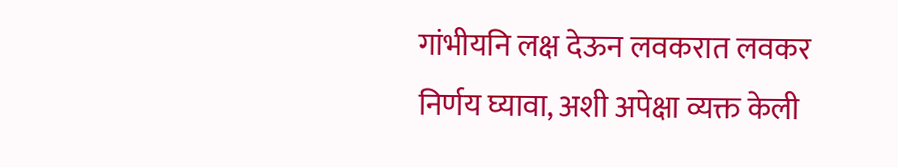गांभीयनि लक्ष देऊन लवकरात लवकर निर्णय घ्यावा, अशी अपेक्षा व्यक्त केली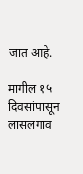जात आहे.

मागील १५ दिवसांपासून लासलगाव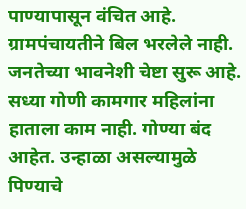पाण्यापासून वंचित आहे. ग्रामपंचायतीने बिल भरलेले नाही. जनतेच्या भावनेशी चेष्टा सुरू आहे. सध्या गोणी कामगार महिलांना हाताला काम नाही. गोण्या बंद आहेत. उन्हाळा असल्यामुळे पिण्याचे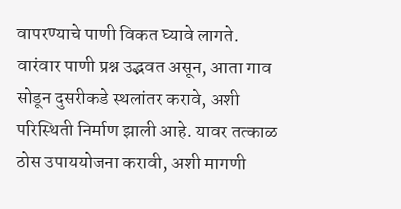वापरण्याचे पाणी विकत घ्यावे लागते. वारंवार पाणी प्रश्न उद्भवत असून, आता गाव सोडून दुसरीकडे स्थलांतर करावे, अशी परिस्थिती निर्माण झाली आहे. यावर तत्काळ ठोस उपाययोजना करावी, अशी मागणी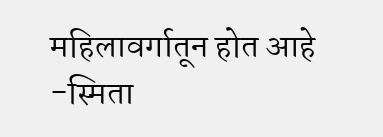महिलावर्गातून होत आहे
-स्मिता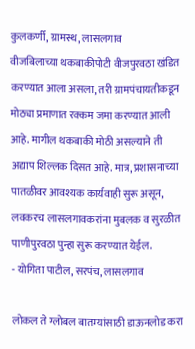कुलकर्णी, ग्रामस्थ, लासलगाव
वीजबिलाच्या थकबाकीपोटी वीजपुरवठा खंडित करण्यात आला असला, तरी ग्रामपंचायतीकडून मोठ्या प्रमाणात रक्कम जमा करण्यात आली आहे. मागील थकबाकी मोठी असल्याने ती अद्याप शिल्लक दिसत आहे. मात्र, प्रशासनाच्या पातळीवर आवश्यक कार्यवाही सुरू असून, लवकरच लासलगावकरांना मुबलक व सुरळीत पाणीपुरवठा पुन्हा सुरू करण्यात येईल.
- योगिता पाटील, सरपंच, लासलगाव

लोकल ते ग्लोबल बातम्यांसाठी डाऊनलोड करा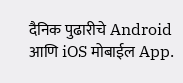दैनिक पुढारीचे Android आणि iOS मोबाईल App.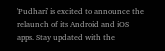'Pudhari' is excited to announce the relaunch of its Android and iOS apps. Stay updated with the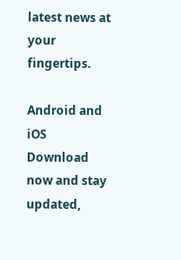latest news at your fingertips.

Android and iOS Download now and stay updated,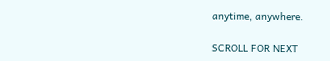anytime, anywhere.

SCROLL FOR NEXT